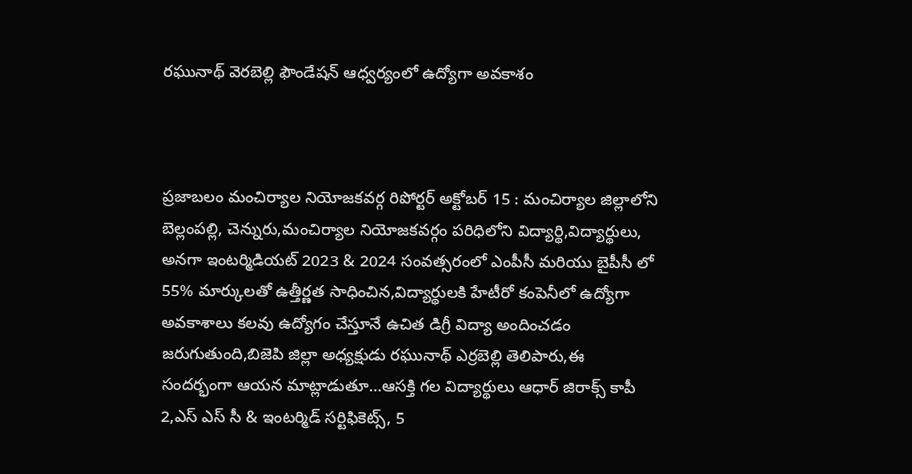రఘునాథ్ వెరబెల్లి ఫౌండేషన్ ఆధ్వర్యంలో ఉద్యోగా అవకాశం



ప్రజాబలం మంచిర్యాల నియోజకవర్గ రిపోర్టర్ అక్టోబర్ 15 : మంచిర్యాల జిల్లాలోని బెల్లంపల్లి, చెన్నురు,మంచిర్యాల నియోజకవర్గం పరిధిలోని విద్యార్థి,విద్యార్థులు, అనగా ఇంటర్మిడియట్ 2023 & 2024 సంవత్సరంలో ఎంపీసీ మరియు బైపీసీ లో 55% మార్కులతో ఉత్తీర్ణత సాధించిన,విద్యార్థులకి హేటీరో కంపెనీలో ఉద్యోగా అవకాశాలు కలవు ఉద్యోగం చేస్తూనే ఉచిత డిగ్రీ విద్యా అందించడం జరుగుతుంది,బిజెపి జిల్లా అధ్యక్షుడు రఘునాథ్ ఎర్రబెల్లి తెలిపారు,ఈ సందర్భంగా ఆయన మాట్లాడుతూ…ఆసక్తి గల విద్యార్థులు ఆధార్ జిరాక్స్ కాపీ 2,ఎస్ ఎస్ సీ & ఇంటర్మిడ్ సర్టిఫికెట్స్, 5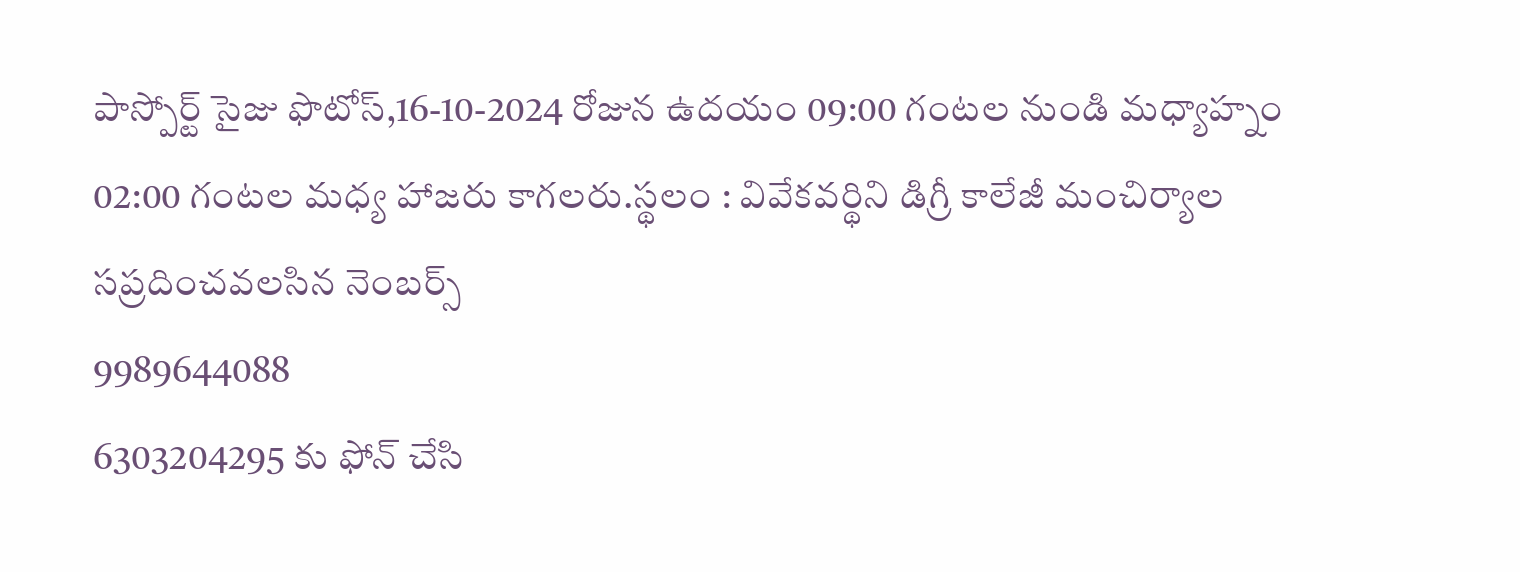పాస్పోర్ట్ సైజు ఫొటోస్,16-10-2024 రోజున ఉదయం 09:00 గంటల నుండి మధ్యాహ్నం 02:00 గంటల మధ్య హాజరు కాగలరు.స్థలం : వివేకవర్థిని డిగ్రీ కాలేజీ మంచిర్యాల
సప్రదించవలసిన నెంబర్స్
9989644088
6303204295 కు ఫోన్ చేసి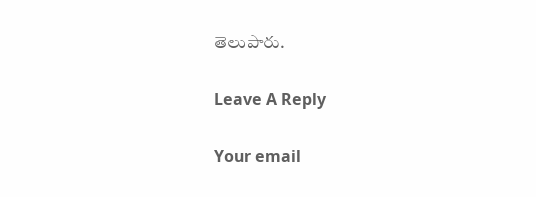తెలుపారు.

Leave A Reply

Your email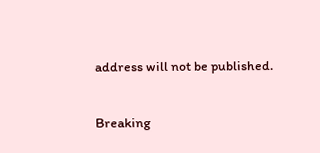address will not be published.

Breaking